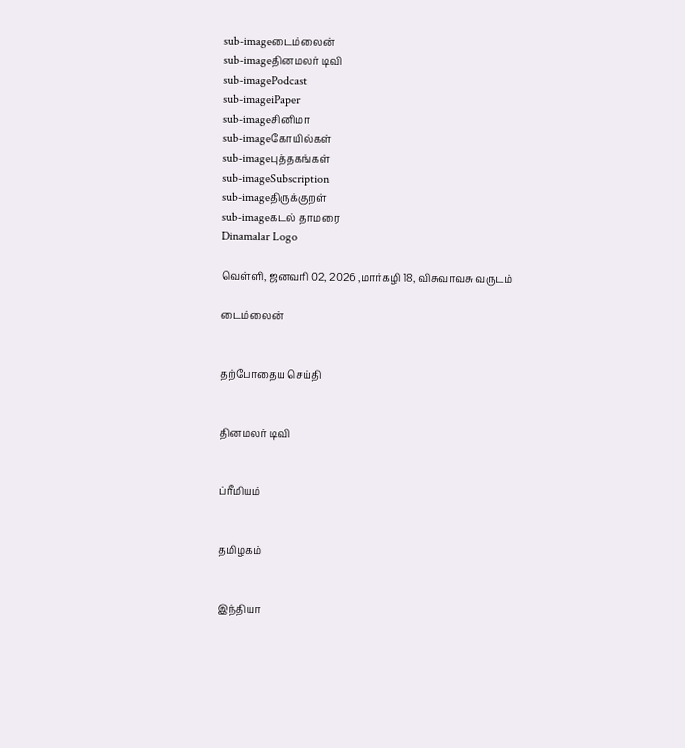sub-imageடைம்லைன்
sub-imageதினமலர் டிவி
sub-imagePodcast
sub-imageiPaper
sub-imageசினிமா
sub-imageகோயில்கள்
sub-imageபுத்தகங்கள்
sub-imageSubscription
sub-imageதிருக்குறள்
sub-imageகடல் தாமரை
Dinamalar Logo

வெள்ளி, ஜனவரி 02, 2026 ,மார்கழி 18, விசுவாவசு வருடம்

டைம்லைன்


தற்போதைய செய்தி


தினமலர் டிவி


ப்ரீமியம்


தமிழகம்


இந்தியா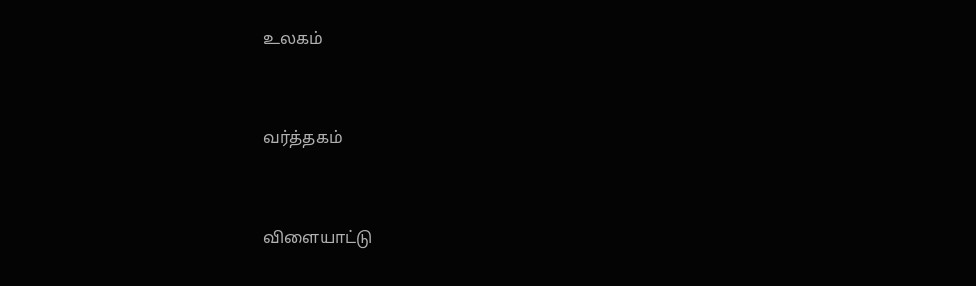உலகம்


வர்த்தகம்


விளையாட்டு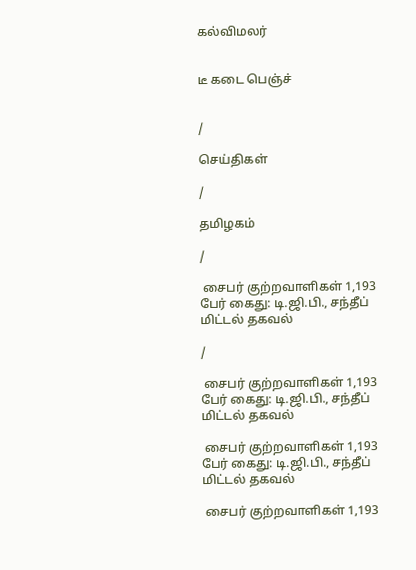கல்விமலர்


டீ கடை பெஞ்ச்


/

செய்திகள்

/

தமிழகம்

/

 சைபர் குற்றவாளிகள் 1,193 பேர் கைது: டி.ஜி.பி., சந்தீப் மிட்டல் தகவல்

/

 சைபர் குற்றவாளிகள் 1,193 பேர் கைது: டி.ஜி.பி., சந்தீப் மிட்டல் தகவல்

 சைபர் குற்றவாளிகள் 1,193 பேர் கைது: டி.ஜி.பி., சந்தீப் மிட்டல் தகவல்

 சைபர் குற்றவாளிகள் 1,193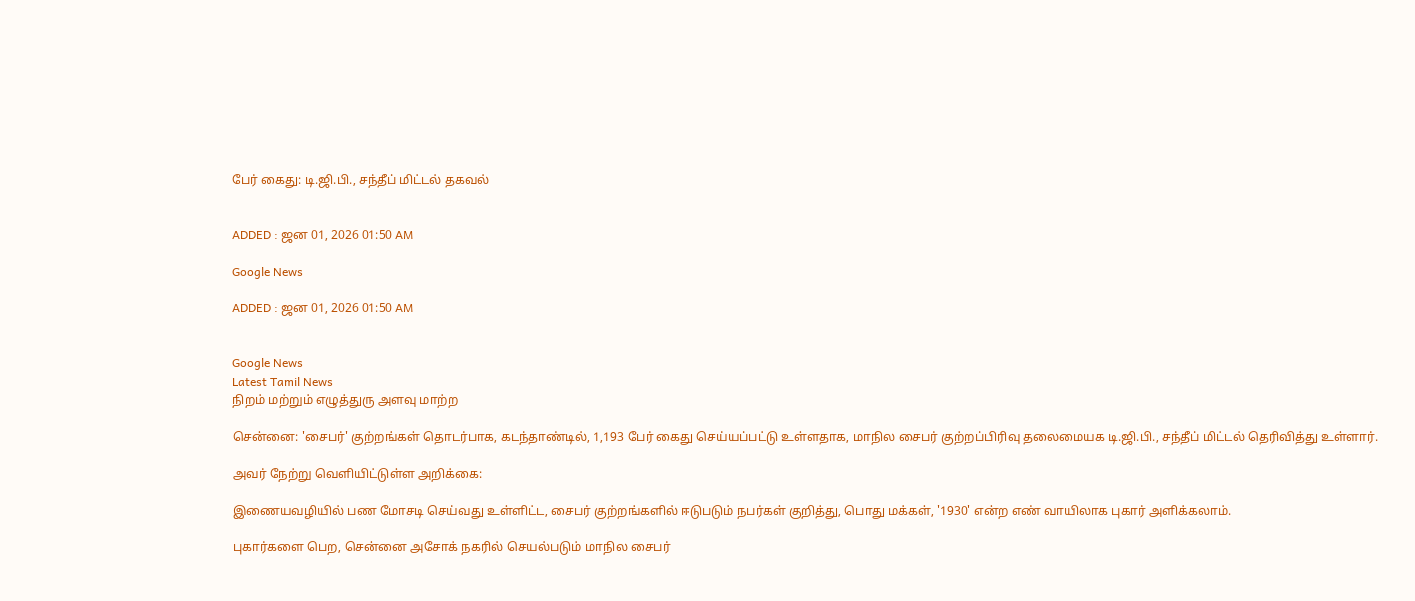பேர் கைது: டி.ஜி.பி., சந்தீப் மிட்டல் தகவல்


ADDED : ஜன 01, 2026 01:50 AM

Google News

ADDED : ஜன 01, 2026 01:50 AM


Google News
Latest Tamil News
நிறம் மற்றும் எழுத்துரு அளவு மாற்ற

சென்னை: 'சைபர்' குற்றங்கள் தொடர்பாக, கடந்தாண்டில், 1,193 பேர் கைது செய்யப்பட்டு உள்ளதாக, மாநில சைபர் குற்றப்பிரிவு தலைமையக டி.ஜி.பி., சந்தீப் மிட்டல் தெரிவித்து உள்ளார்.

அவர் நேற்று வெளியிட்டுள்ள அறிக்கை:

இணையவழியில் பண மோசடி செய்வது உள்ளிட்ட, சைபர் குற்றங்களில் ஈடுபடும் நபர்கள் குறித்து, பொது மக்கள், '1930' என்ற எண் வாயிலாக புகார் அளிக்கலாம்.

புகார்களை பெற, சென்னை அசோக் நகரில் செயல்படும் மாநில சைபர்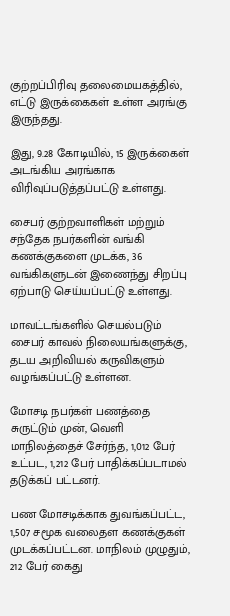குற்றப்பிரிவு தலைமையகத்தில், எட்டு இருக்கைகள் உள்ள அரங்கு இருந்தது.

இது, 9.28 கோடியில், 15 இருக்கைள் அடங்கிய அரங்காக விரிவுப்படுத்தப்பட்டு உள்ளது.

சைபர் குற்றவாளிகள் மற்றும் சந்தேக நபர்களின் வங்கி கணக்குகளை முடக்க, 36 வங்கிகளுடன் இணைந்து சிறப்பு ஏற்பாடு செய்யப்பட்டு உள்ளது.

மாவட்டங்களில் செயல்படும் சைபர் காவல் நிலையங்களுக்கு, தடய அறிவியல் கருவிகளும் வழங்கப்பட்டு உள்ளன.

மோசடி நபர்கள் பணத்தை சுருட்டும் முன், வெளி மாநிலத்தைச் சேர்ந்த, 1,012 பேர் உட்பட, 1,212 பேர் பாதிக்கப்படாமல் தடுக்கப் பட்டனர்.

பண மோசடிக்காக துவங்கப்பட்ட, 1,507 சமூக வலைதள கணக்குகள் முடக்கப்பட்டன. மாநிலம் முழுதும், 212 பேர் கைது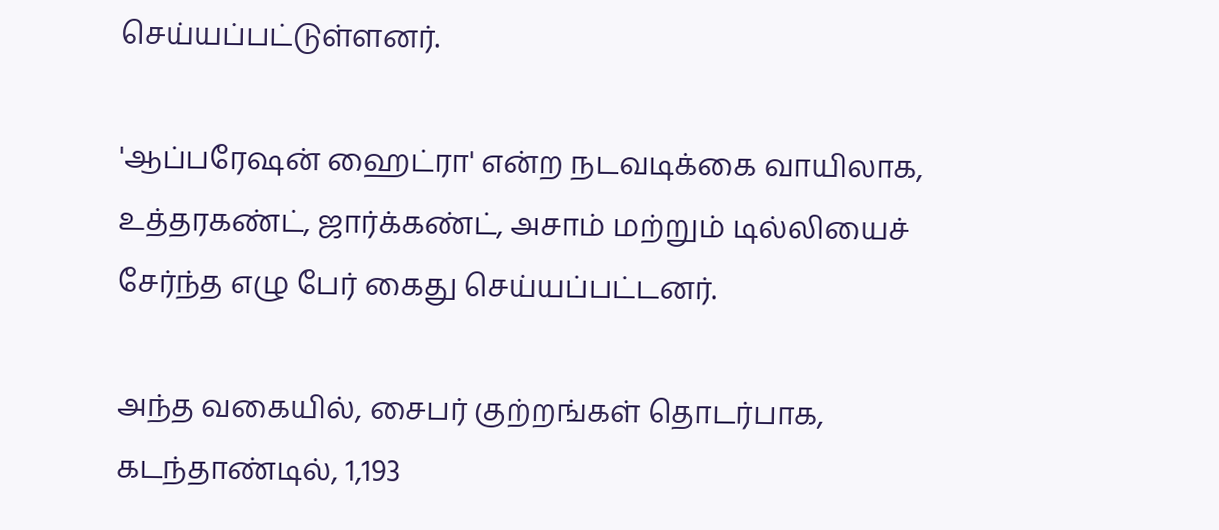செய்யப்பட்டுள்ளனர்.

'ஆப்பரேஷன் ஹைட்ரா' என்ற நடவடிக்கை வாயிலாக, உத்தரகண்ட், ஜார்க்கண்ட், அசாம் மற்றும் டில்லியைச் சேர்ந்த எழு பேர் கைது செய்யப்பட்டனர்.

அந்த வகையில், சைபர் குற்றங்கள் தொடர்பாக, கடந்தாண்டில், 1,193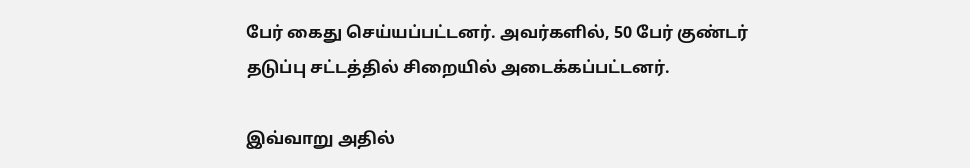பேர் கைது செய்யப்பட்டனர். அவர்களில், 50 பேர் குண்டர் தடுப்பு சட்டத்தில் சிறையில் அடைக்கப்பட்டனர்.

இவ்வாறு அதில்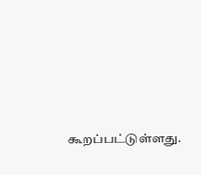கூறப்பட்டுள்ளது.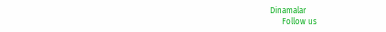Dinamalar
      Follow us